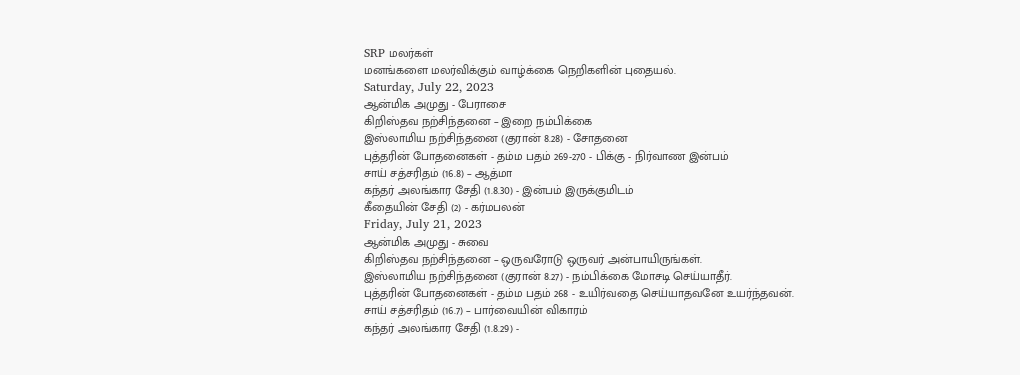SRP மலர்கள்
மனங்களை மலர்விக்கும் வாழ்க்கை நெறிகளின் புதையல்.
Saturday, July 22, 2023
ஆன்மிக அமுது - பேராசை
கிறிஸ்தவ நற்சிந்தனை – இறை நம்பிக்கை
இஸ்லாமிய நற்சிந்தனை (குரான் 8.28) - சோதனை
புத்தரின் போதனைகள் - தம்ம பதம் 269-270 - பிக்கு - நிர்வாண இன்பம்
சாய் சத்சரிதம் (16.8) – ஆத்மா
கந்தர் அலங்கார சேதி (1.8.30) - இன்பம் இருக்குமிடம்
கீதையின் சேதி (2) - கர்மபலன்
Friday, July 21, 2023
ஆன்மிக அமுது - சுவை
கிறிஸ்தவ நற்சிந்தனை – ஒருவரோடு ஒருவர் அன்பாயிருங்கள்.
இஸ்லாமிய நற்சிந்தனை (குரான் 8.27) - நம்பிக்கை மோசடி செய்யாதீர்.
புத்தரின் போதனைகள் - தம்ம பதம் 268 - உயிர்வதை செய்யாதவனே உயர்ந்தவன்.
சாய் சத்சரிதம் (16.7) – பார்வையின் விகாரம்
கந்தர் அலங்கார சேதி (1.8.29) -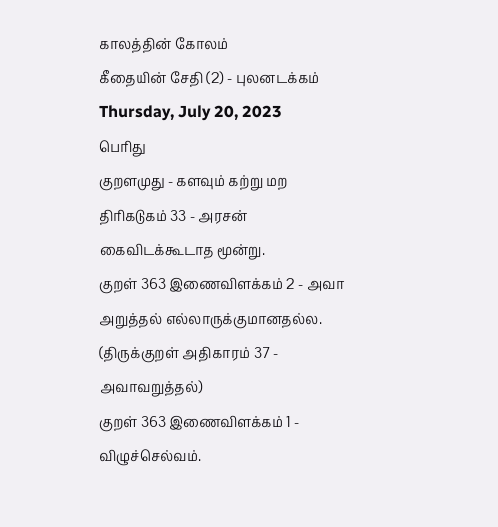காலத்தின் கோலம்
கீதையின் சேதி (2) - புலனடக்கம்
Thursday, July 20, 2023
பெரிது
குறளமுது - களவும் கற்று மற
திரிகடுகம் 33 - அரசன் கைவிடக்கூடாத மூன்று.
குறள் 363 இணைவிளக்கம் 2 - அவா அறுத்தல் எல்லாருக்குமானதல்ல. (திருக்குறள் அதிகாரம் 37 - அவாவறுத்தல்)
குறள் 363 இணைவிளக்கம் 1 - விழுச்செல்வம்.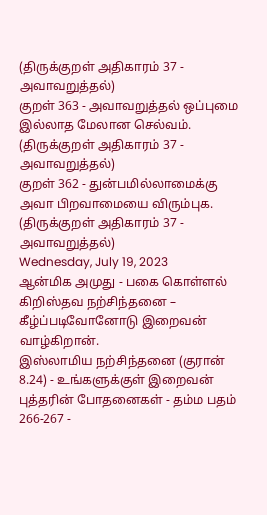(திருக்குறள் அதிகாரம் 37 - அவாவறுத்தல்)
குறள் 363 - அவாவறுத்தல் ஒப்புமை இல்லாத மேலான செல்வம். (திருக்குறள் அதிகாரம் 37 - அவாவறுத்தல்)
குறள் 362 - துன்பமில்லாமைக்கு அவா பிறவாமையை விரும்புக. (திருக்குறள் அதிகாரம் 37 - அவாவறுத்தல்)
Wednesday, July 19, 2023
ஆன்மிக அமுது - பகை கொள்ளல்
கிறிஸ்தவ நற்சிந்தனை – கீழ்ப்படிவோனோடு இறைவன் வாழ்கிறான்.
இஸ்லாமிய நற்சிந்தனை (குரான் 8.24) - உங்களுக்குள் இறைவன்
புத்தரின் போதனைகள் - தம்ம பதம் 266-267 -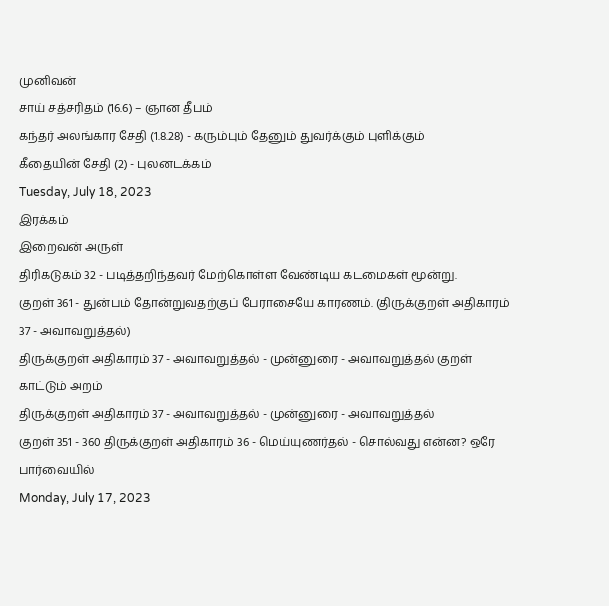முனிவன்
சாய் சத்சரிதம் (16.6) – ஞான தீபம்
கந்தர் அலங்கார சேதி (1.8.28) - கரும்பும் தேனும் துவர்க்கும் புளிக்கும்
கீதையின் சேதி (2) - புலனடக்கம்
Tuesday, July 18, 2023
இரக்கம்
இறைவன் அருள்
திரிகடுகம் 32 - படித்தறிந்தவர் மேற்கொள்ள வேண்டிய கடமைகள் மூன்று.
குறள் 361 - துன்பம் தோன்றுவதற்குப் பேராசையே காரணம். (திருக்குறள் அதிகாரம் 37 - அவாவறுத்தல்)
திருக்குறள் அதிகாரம் 37 - அவாவறுத்தல் - முன்னுரை - அவாவறுத்தல் குறள் காட்டும் அறம்
திருக்குறள் அதிகாரம் 37 - அவாவறுத்தல் - முன்னுரை - அவாவறுத்தல்
குறள் 351 - 360 திருக்குறள் அதிகாரம் 36 - மெய்யுணர்தல் - சொல்வது என்ன? ஒரே பார்வையில்
Monday, July 17, 2023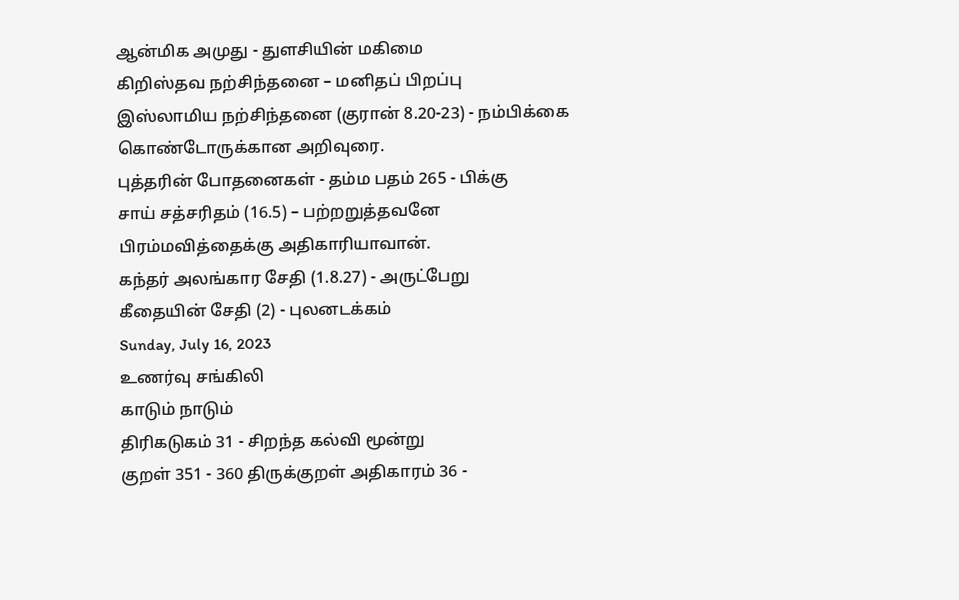ஆன்மிக அமுது - துளசியின் மகிமை
கிறிஸ்தவ நற்சிந்தனை – மனிதப் பிறப்பு
இஸ்லாமிய நற்சிந்தனை (குரான் 8.20-23) - நம்பிக்கை கொண்டோருக்கான அறிவுரை.
புத்தரின் போதனைகள் - தம்ம பதம் 265 - பிக்கு
சாய் சத்சரிதம் (16.5) – பற்றறுத்தவனே பிரம்மவித்தைக்கு அதிகாரியாவான்.
கந்தர் அலங்கார சேதி (1.8.27) - அருட்பேறு
கீதையின் சேதி (2) - புலனடக்கம்
Sunday, July 16, 2023
உணர்வு சங்கிலி
காடும் நாடும்
திரிகடுகம் 31 - சிறந்த கல்வி மூன்று
குறள் 351 - 360 திருக்குறள் அதிகாரம் 36 -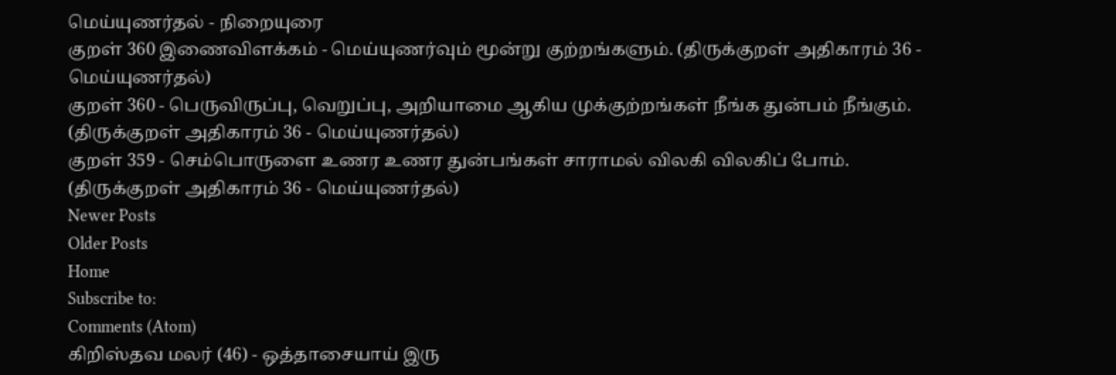மெய்யுணர்தல் - நிறையுரை
குறள் 360 இணைவிளக்கம் - மெய்யுணர்வும் மூன்று குற்றங்களும். (திருக்குறள் அதிகாரம் 36 - மெய்யுணர்தல்)
குறள் 360 - பெருவிருப்பு, வெறுப்பு, அறியாமை ஆகிய முக்குற்றங்கள் நீங்க துன்பம் நீங்கும். (திருக்குறள் அதிகாரம் 36 - மெய்யுணர்தல்)
குறள் 359 - செம்பொருளை உணர உணர துன்பங்கள் சாராமல் விலகி விலகிப் போம். (திருக்குறள் அதிகாரம் 36 - மெய்யுணர்தல்)
Newer Posts
Older Posts
Home
Subscribe to:
Comments (Atom)
கிறிஸ்தவ மலர் (46) - ஒத்தாசையாய் இரு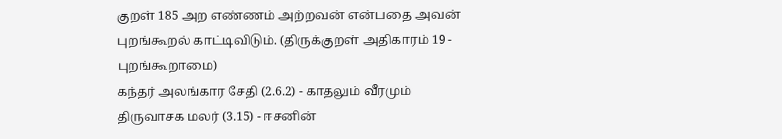குறள் 185 அற எண்ணம் அற்றவன் என்பதை அவன் புறங்கூறல் காட்டிவிடும். (திருக்குறள் அதிகாரம் 19 - புறங்கூறாமை)
கந்தர் அலங்கார சேதி (2.6.2) - காதலும் வீரமும்
திருவாசக மலர் (3.15) - ஈசனின்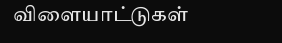விளையாட்டுகள்